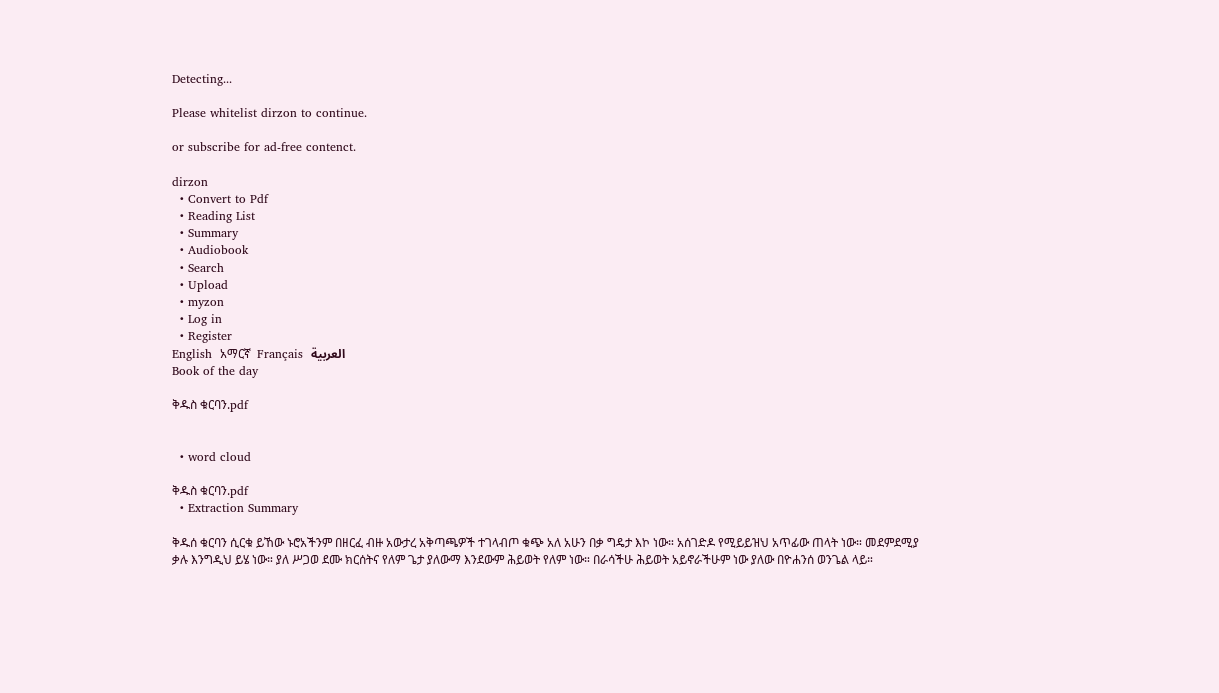Detecting...

Please whitelist dirzon to continue.

or subscribe for ad-free contenct.

dirzon
  • Convert to Pdf
  • Reading List
  • Summary
  • Audiobook
  • Search
  • Upload
  • myzon
  • Log in
  • Register
English  አማርኛ  Français  العربية
Book of the day

ቅዱስ ቁርባን.pdf


  • word cloud

ቅዱስ ቁርባን.pdf
  • Extraction Summary

ቅዱሰ ቁርባን ሲርቁ ይኸው ኑሮአችንም በዘርፈ ብዙ አውታረ አቅጣጫዎች ተገላብጦ ቁጭ አለ አሁን በቃ ግዴታ እኮ ነው። አሰገድዶ የሚይይዝህ አጥፊው ጠላት ነው። መደምደሚያ ቃሉ እንግዲህ ይሄ ነው። ያለ ሥጋወ ደሙ ክርሰትና የለም ጌታ ያለውማ እንደውም ሕይወት የለም ነው። በራሳችሁ ሕይወት አይኖራችሁም ነው ያለው በዮሐንሰ ወንጌል ላይ።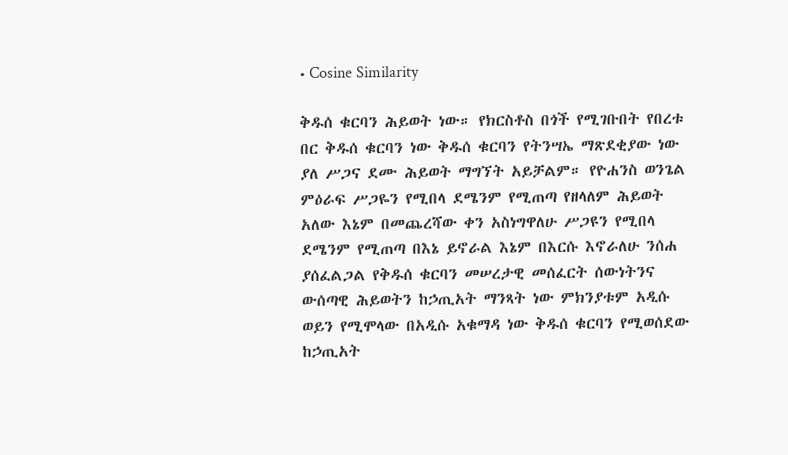• Cosine Similarity

ቅዱሰ ቁርባን ሕይወት ነው። የክርስቶስ በጎች የሚገቡበት የበረቱ በር ቅዱሰ ቁርባን ነው ቅዱሰ ቁርባን የትንሣኤ ማጽደቂያው ነው ያለ ሥጋና ደሙ ሕይወት ማግኘት አይቻልም። የዮሐንስ ወንጌል ምዕራፍ ሥጋዬን የሚበላ ደሜንም የሚጠጣ የዘላለም ሕይወት አለው እኔም በመጨረሻው ቀን አስነግዋለሁ ሥጋዩን የሚበላ ደሜንም የሚጠጣ በእኔ ይኖራል እኔም በእርሱ እኖራለሁ ንሰሐ ያሰፈልጋል የቅዱሰ ቁርባን መሠረታዊ መሰፈርት ሰውነትንና ውሰጣዊ ሕይወትን ከኃጢአት ማንጻት ነው ምክንያቱም አዲሱ ወይን የሚሞላው በአዲሱ አቁማዳ ነው ቅዱሰ ቁርባን የሚወሰደው ከኃጢአት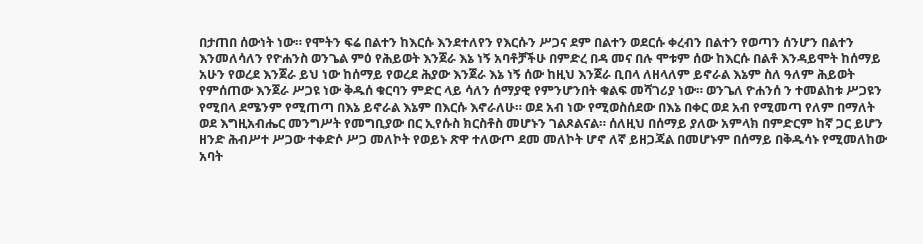በታጠበ ሰውነት ነው። የሞትን ፍሬ በልተን ከእርሱ እንደተለየን የእርሱን ሥጋና ደም በልተን ወደርሱ ቀረብን በልተን የወጣን ሰንሆን በልተን እንመለሳለን የዮሐንስ ወንጌል ምዕ የሕይወት እንጀራ እኔ ነኝ አባቶቻችሁ በምድረ በዳ መና በሉ ሞቱም ሰው ከእርሱ በልቶ እንዳይሞት ከሰማይ አሁን የወረደ እንጀራ ይህ ነው ከሰማይ የወረደ ሕያው እንጀራ እኔ ነኝ ሰው ከዚህ እንጀራ ቢበላ ለዘላለም ይኖራል እኔም ስለ ዓለም ሕይወት የምሰጠው እንጀራ ሥጋዩ ነው ቅዱሰ ቁርባን ምድር ላይ ሳለን ሰማያዊ የምንሆንበት ቁልፍ መሻገሪያ ነው። ወንጌለ ዮሐንሰ ን ተመልከቱ ሥጋዩን የሚበላ ደሜንም የሚጠጣ በእኔ ይኖራል እኔም በእርሱ እኖራለሁ። ወደ አብ ነው የሚወስሰደው በእኔ በቀር ወደ አብ የሚመጣ የለም በማለት ወደ እግዚአብሔር መንግሥት የመግቢያው በር ኢየሱስ ክርስቶስ መሆኑን ገልጾልናል። ሰለዚህ በሰማይ ያለው አምላክ በምድርም ከኛ ጋር ይሆን ዘንድ ሕብሥተ ሥጋው ተቀድሶ ሥጋ መለኮት የወይኑ ጽዋ ተለውጦ ደመ መለኮት ሆኖ ለኛ ይዘጋጃል በመሆኑም በሰማይ በቅዱሳኑ የሚመለከው አባት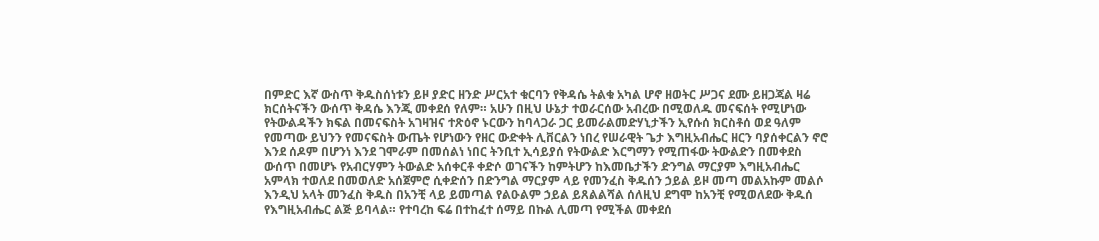በምድር እኛ ውስጥ ቅዱስሰነቱን ይዞ ያድር ዘንድ ሥርአተ ቁርባን የቅዳሴ ትልቁ አካል ሆኖ ዘወትር ሥጋና ደሙ ይዘጋጃል ዛሬ ክርሰትናችን ውሰጥ ቅዳሴ እንጂ መቀደሰ የለም። አሁን በዚህ ሁኔታ ተወራርሰው አብረው በሚወለዱ መናፍሰት የሚሆነው የትውልዳችን ክፍል በመናፍስት አገዛዝና ተጽዕኖ ኑርውን ከባላጋራ ጋር ይመራልመድሃኒታችን ኢየሱሰ ክርስቶሰ ወደ ዓለም የመጣው ይህንን የመናፍስት ውጤት የሆነውን የዘር ውድቀት ሊቨርልን ነበረ የሠራዊት ጌታ እግዚአብሔር ዘርን ባያሰቀርልን ኖሮ እንደ ሰዶም በሆንነ እንደ ገሞራም በመሰልነ ነበር ትንቢተ ኢሳይያሰ የትውልድ እርግማን የሚጠፋው ትውልድን በመቀደስ ውሰጥ በመሆኑ የአብርሃምን ትውልድ አሰቀርቶ ቀድሶ ወገናችን ከምትሆን ከእመቤታችን ድንግል ማርያም እግዚአብሔር አምላክ ተወለደ በመወለድ አሰጀምሮ ሲቀድሰን በድንግል ማርያም ላይ የመንፈስ ቅዱሰን ኃይል ይዞ መጣ መልአኩም መልሶ እንዲህ አላት መንፈስ ቅዱስ በአንቺ ላይ ይመጣል የልዑልም ኃይል ይጸልልሻል ሰለዚህ ደግሞ ከአንቺ የሚወለደው ቅዱሰ የእግዚአብሔር ልጅ ይባላል። የተባረከ ፍሬ በተከፈተ ሰማይ በኩል ሊመጣ የሚችል መቀደሰ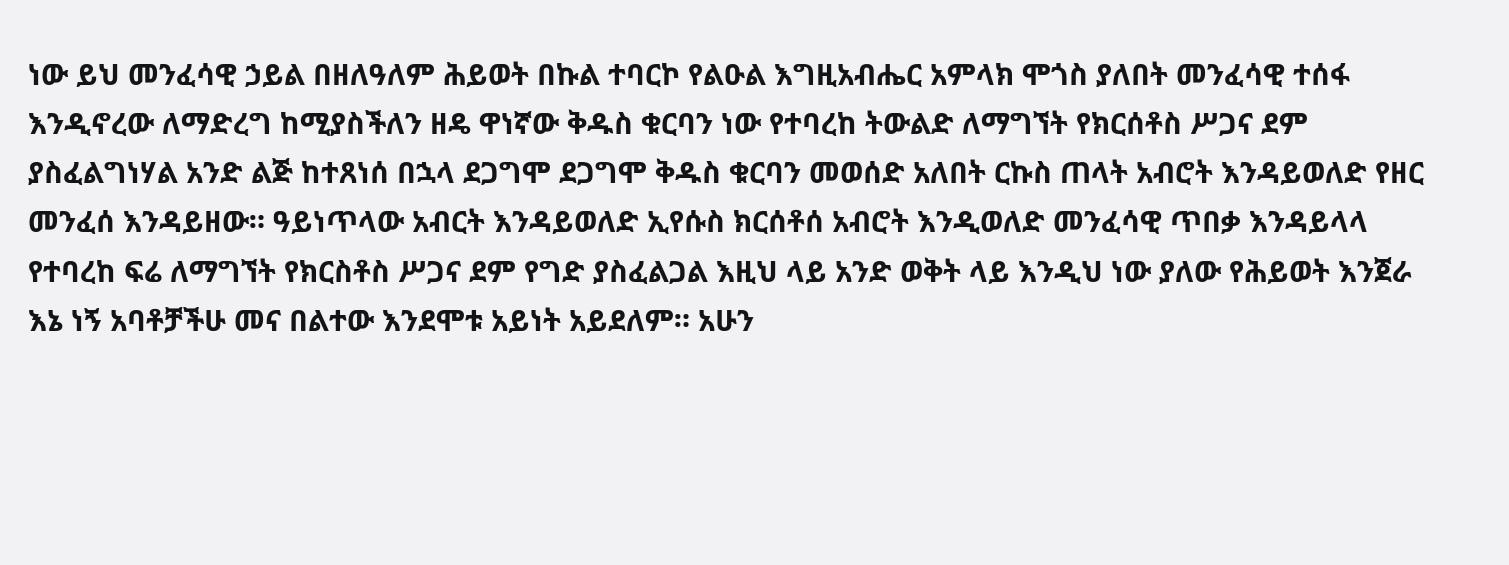ነው ይህ መንፈሳዊ ኃይል በዘለዓለም ሕይወት በኩል ተባርኮ የልዑል እግዚአብሔር አምላክ ሞጎስ ያለበት መንፈሳዊ ተሰፋ እንዲኖረው ለማድረግ ከሚያስችለን ዘዴ ዋነኛው ቅዱስ ቁርባን ነው የተባረከ ትውልድ ለማግኘት የክርሰቶስ ሥጋና ደም ያስፈልግነሃል አንድ ልጅ ከተጸነሰ በኋላ ደጋግሞ ደጋግሞ ቅዱስ ቁርባን መወሰድ አለበት ርኩስ ጠላት አብሮት እንዳይወለድ የዘር መንፈሰ እንዳይዘው። ዓይነጥላው አብርት እንዳይወለድ ኢየሱስ ክርሰቶሰ አብሮት እንዲወለድ መንፈሳዊ ጥበቃ እንዳይላላ የተባረከ ፍሬ ለማግኘት የክርስቶስ ሥጋና ደም የግድ ያስፈልጋል እዚህ ላይ አንድ ወቅት ላይ እንዲህ ነው ያለው የሕይወት እንጀራ እኔ ነኝ አባቶቻችሁ መና በልተው እንደሞቱ አይነት አይደለም። አሁን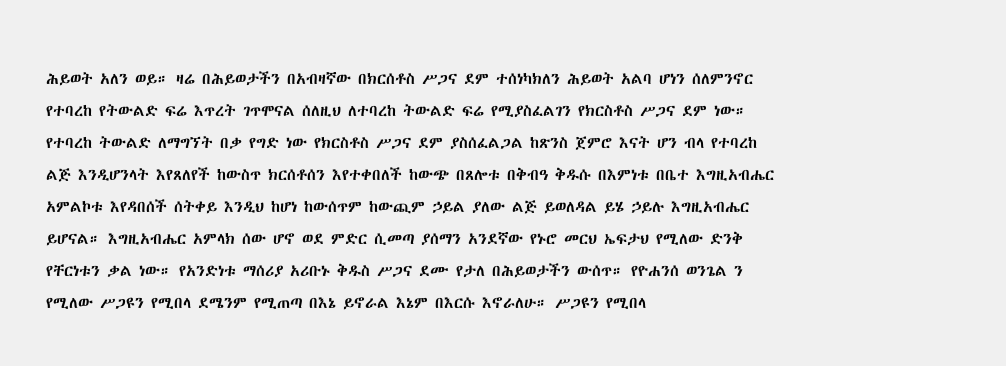ሕይወት አለን ወይ። ዛሬ በሕይወታችን በአብዛኛው በክርሰቶስ ሥጋና ደም ተሰነካክለን ሕይወት አልባ ሆነን ሰለምንኖር የተባረከ የትውልድ ፍሬ እጥረት ገጥሞናል ሰለዚህ ለተባረከ ትውልድ ፍሬ የሚያስፈልገን የክርስቶስ ሥጋና ደም ነው። የተባረከ ትውልድ ለማግኘት በቃ የግድ ነው የክርስቶስ ሥጋና ደም ያስሰፈልጋል ከጽንስ ጀምሮ እናት ሆን ብላ የተባረከ ልጅ እንዲሆንላት እየጸለየች ከውስጥ ክርሰቶሰን እየተቀበለች ከውጭ በጸሎቱ በቅብዓ ቅዱሱ በእምነቱ በቤተ እግዚአብሔር አምልኮቱ እየዳበሰች ሰትቀይ እንዲህ ከሆነ ከውሰጥም ከውጪም ኃይል ያለው ልጅ ይወለዳል ይሄ ኃይሉ እግዚአብሔር ይሆናል። እግዚአብሔር አምላክ ሰው ሆኖ ወደ ምድር ሲመጣ ያሰማን አንደኛው የኑሮ መርህ ኤፍታህ የሚለው ድንቅ የቸርነቱን ቃል ነው። የአንድነቱ ማሰሪያ አሪቡኑ ቅዱስ ሥጋና ደሙ የታለ በሕይወታችን ውሰጥ። የዮሐንሰ ወንጌል ን የሚለው ሥጋዩን የሚበላ ደሜንም የሚጠጣ በእኔ ይኖራል እኔም በእርሱ እኖራለሁ። ሥጋዩን የሚበላ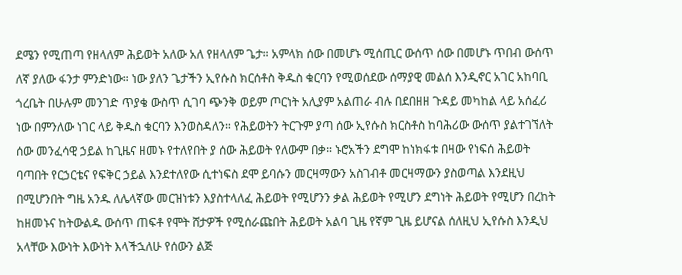ደሜን የሚጠጣ የዘላለም ሕይወት አለው አለ የዘላለም ጌታ። አምላክ ሰው በመሆኑ ሚሰጢር ውሰጥ ሰው በመሆኑ ጥበብ ውሰጥ ለኛ ያለው ፋንታ ምንድነው። ነው ያለን ጌታችን ኢየሱስ ክርሰቶስ ቅዱስ ቁርባን የሚወሰደው ሰማያዊ መልሰ እንዲኖር አገር አከባቢ ጎረቤት በሁሉም መንገድ ጥያቄ ውስጥ ሲገባ ጭንቅ ወይም ጦርነት አሊያም አልጠራ ብሉ በደበዘዘ ጉዳይ መካከል ላይ አሰፈሪ ነው በምንለው ነገር ላይ ቅዱስ ቁርባን እንወስዳለን። የሕይወትን ትርጉም ያጣ ሰው ኢየሱስ ክርስቶስ ከባሕሪው ውሰጥ ያልተገኘለት ሰው መንፈሳዊ ኃይል ከጊዜና ዘመኑ የተለየበት ያ ሰው ሕይወት የለውም በቃ። ኑሮአችን ደግሞ ከነክፋቱ በዛው የነፍሰ ሕይወት ባጣበት የርኃርቴና የፍቅር ኃይል እንደተለየው ሲተነፍስ ደሞ ይባሱን መርዛማውን አስገብቶ መርዛማውን ያስወጣል እንደዚህ በሚሆንበት ግዜ አንዱ ለሌላኛው መርዝነቱን እያስተላለፈ ሕይወት የሚሆንን ቃል ሕይወት የሚሆን ደግነት ሕይወት የሚሆን በረከት ከዘመኑና ከትውልዱ ውሰጥ ጠፍቶ የሞት ሸታዎች የሚሰራጩበት ሕይወት አልባ ጊዜ የኛም ጊዜ ይሆናል ሰለዚህ ኢየሱስ እንዲህ አላቸው እውነት እውነት እላችኋለሁ የሰውን ልጅ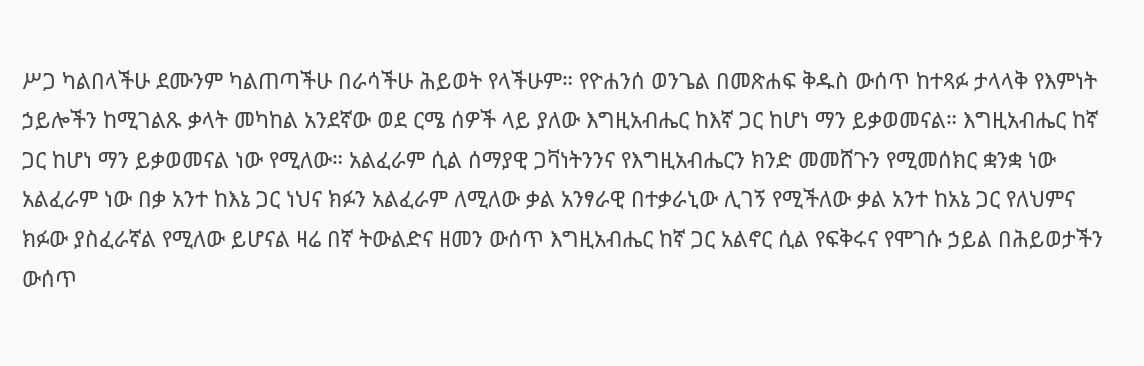ሥጋ ካልበላችሁ ደሙንም ካልጠጣችሁ በራሳችሁ ሕይወት የላችሁም። የዮሐንሰ ወንጌል በመጽሐፍ ቅዱስ ውሰጥ ከተጻፉ ታላላቅ የእምነት ኃይሎችን ከሚገልጹ ቃላት መካከል አንደኛው ወደ ርሜ ሰዎች ላይ ያለው እግዚአብሔር ከእኛ ጋር ከሆነ ማን ይቃወመናል። እግዚአብሔር ከኛ ጋር ከሆነ ማን ይቃወመናል ነው የሚለው። አልፈራም ሲል ሰማያዊ ጋቫነትንንና የእግዚአብሔርን ክንድ መመሸጉን የሚመሰክር ቋንቋ ነው አልፈራም ነው በቃ አንተ ከእኔ ጋር ነህና ክፉን አልፈራም ለሚለው ቃል አንፃራዊ በተቃራኒው ሊገኝ የሚችለው ቃል አንተ ከአኔ ጋር የለህምና ክፉው ያስፈራኛል የሚለው ይሆናል ዛሬ በኛ ትውልድና ዘመን ውሰጥ እግዚአብሔር ከኛ ጋር አልኖር ሲል የፍቅሩና የሞገሱ ኃይል በሕይወታችን ውሰጥ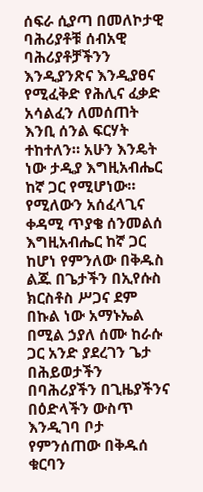ሰፍራ ሲያጣ በመለኮታዊ ባሕሪያቶቹ ሰብአዊ ባሕሪያቶቻችንን እንዲያንጽና እንዲያፀና የሚፈቅድ የሕሊና ፈቃድ አሳልፈን ለመሰጠት እንቢ ሰንል ፍርሃት ተከተለን። አሁን እንዴት ነው ታዲያ እግዚአብሔር ከኛ ጋር የሚሆነው። የሚለውን አሰፈላጊና ቀዳሚ ጥያቄ ሰንመልሰ እግዚአብሔር ከኛ ጋር ከሆነ የምንለው በቅዱስ ልጁ በጌታችን በኢየሱስ ክርስቶስ ሥጋና ደም በኩል ነው አማኑኤል በሚል ኃያለ ሰሙ ከራሱ ጋር አንድ ያደረገን ጌታ በሕይወታችን በባሕሪያችን በጊዜያችንና በዕድላችን ውስጥ እንዲገባ ቦታ የምንሰጠው በቅዱሰ ቁርባን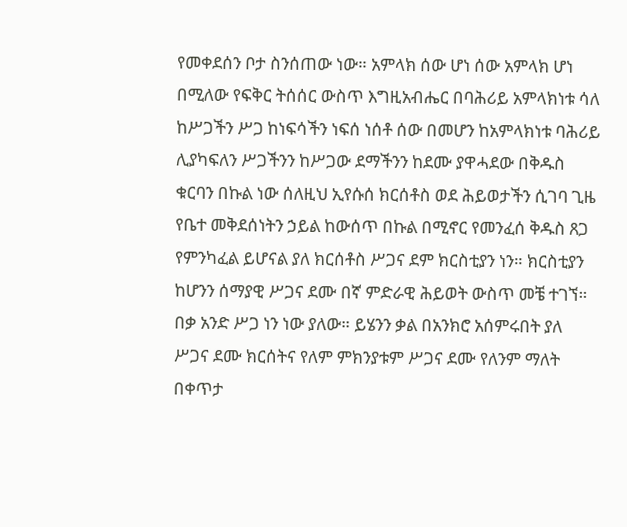የመቀደሰን ቦታ ስንሰጠው ነው። አምላክ ሰው ሆነ ሰው አምላክ ሆነ በሚለው የፍቅር ትሰሰር ውስጥ እግዚአብሔር በባሕሪይ አምላክነቱ ሳለ ከሥጋችን ሥጋ ከነፍሳችን ነፍሰ ነሰቶ ሰው በመሆን ከአምላክነቱ ባሕሪይ ሊያካፍለን ሥጋችንን ከሥጋው ደማችንን ከደሙ ያዋሓደው በቅዱስ ቁርባን በኩል ነው ሰለዚህ ኢየሱሰ ክርሰቶስ ወደ ሕይወታችን ሲገባ ጊዜ የቤተ መቅደሰነትን ኃይል ከውሰጥ በኩል በሚኖር የመንፈሰ ቅዱስ ጸጋ የምንካፈል ይሆናል ያለ ክርሰቶስ ሥጋና ደም ክርስቲያን ነን። ክርስቲያን ከሆንን ሰማያዊ ሥጋና ደሙ በኛ ምድራዊ ሕይወት ውስጥ መቼ ተገኘ። በቃ አንድ ሥጋ ነን ነው ያለው። ይሄንን ቃል በአንክሮ አሰምሩበት ያለ ሥጋና ደሙ ክርሰትና የለም ምክንያቱም ሥጋና ደሙ የለንም ማለት በቀጥታ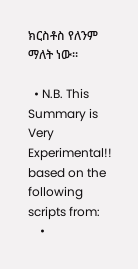ክርስቶስ የለንም ማለት ነው።

  • N.B. This Summary is Very Experimental!! based on the following scripts from:
    •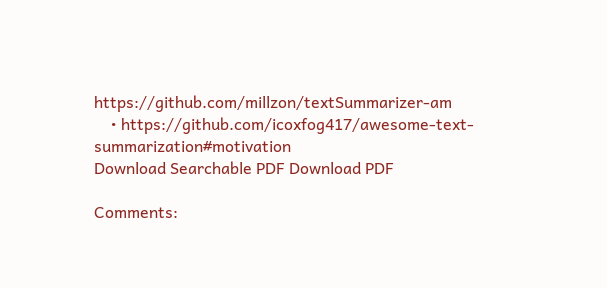https://github.com/millzon/textSummarizer-am
    • https://github.com/icoxfog417/awesome-text-summarization#motivation
Download Searchable PDF Download PDF

Comments: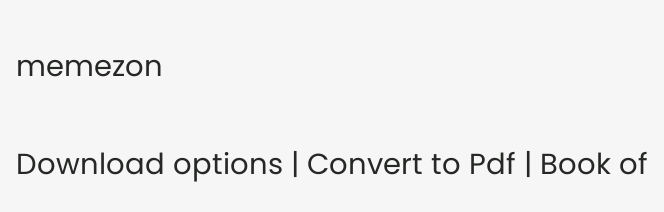memezon

Download options | Convert to Pdf | Book of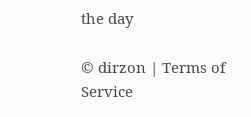the day

© dirzon | Terms of Service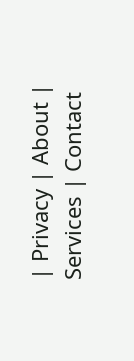| Privacy | About | Services | Contact